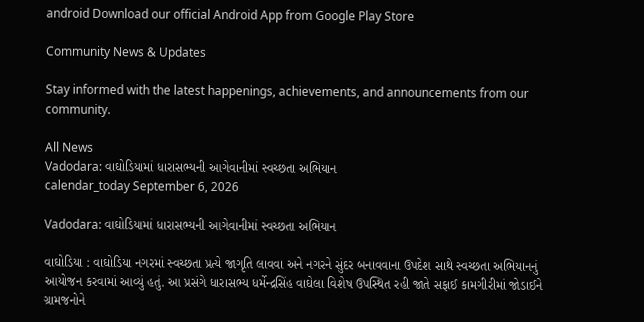android Download our official Android App from Google Play Store

Community News & Updates

Stay informed with the latest happenings, achievements, and announcements from our community.

All News
Vadodara: વાઘોડિયામાં ધારાસભ્યની આગેવાનીમાં સ્વચ્છતા અભિયાન
calendar_today September 6, 2026

Vadodara: વાઘોડિયામાં ધારાસભ્યની આગેવાનીમાં સ્વચ્છતા અભિયાન

વાઘોડિયા : વાઘોડિયા નગરમાં સ્વચ્છતા પ્રત્યે જાગૃતિ લાવવા અને નગરને સુંદર બનાવવાના ઉપદેશ સાથે સ્વચ્છતા અભિયાનનું આયોજન કરવામાં આવ્યું હતું. આ પ્રસંગે ધારાસભ્ય ધર્મેન્દ્રસિંહ વાઘેલા વિશેષ ઉપસ્થિત રહી જાતે સફાઈ કામગીરીમાં જોડાઈને ગ્રામજનોને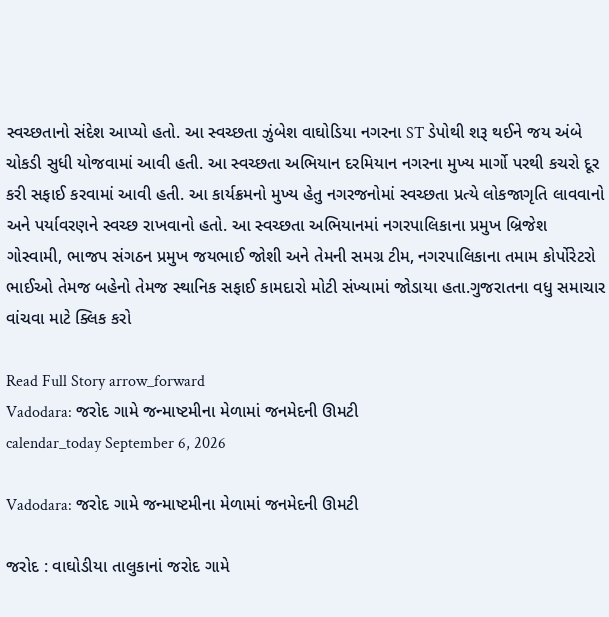સ્વચ્છતાનો સંદેશ આપ્યો હતો. આ સ્વચ્છતા ઝુંબેશ વાઘોડિયા નગરના ST ડેપોથી શરૂ થઈને જય અંબે ચોકડી સુધી યોજવામાં આવી હતી. આ સ્વચ્છતા અભિયાન દરમિયાન નગરના મુખ્ય માર્ગો પરથી કચરો દૂર કરી સફાઈ કરવામાં આવી હતી. આ કાર્યક્રમનો મુખ્ય હેતુ નગરજનોમાં સ્વચ્છતા પ્રત્યે લોકજાગૃતિ લાવવાનો અને પર્યાવરણને સ્વચ્છ રાખવાનો હતો. આ સ્વચ્છતા અભિયાનમાં નગરપાલિકાના પ્રમુખ બ્રિજેશ ગોસ્વામી, ભાજપ સંગઠન પ્રમુખ જયભાઈ જોશી અને તેમની સમગ્ર ટીમ, નગરપાલિકાના તમામ કોર્પોરેટરો ભાઈઓ તેમજ બહેનો તેમજ સ્થાનિક સફાઈ કામદારો મોટી સંખ્યામાં જોડાયા હતા.ગુજરાતના વધુ સમાચાર વાંચવા માટે ક્લિક કરો

Read Full Story arrow_forward
Vadodara: જરોદ ગામે જન્માષ્ટમીના મેળામાં જનમેદની ઊમટી
calendar_today September 6, 2026

Vadodara: જરોદ ગામે જન્માષ્ટમીના મેળામાં જનમેદની ઊમટી

જરોદ : વાઘોડીયા તાલુકાનાં જરોદ ગામે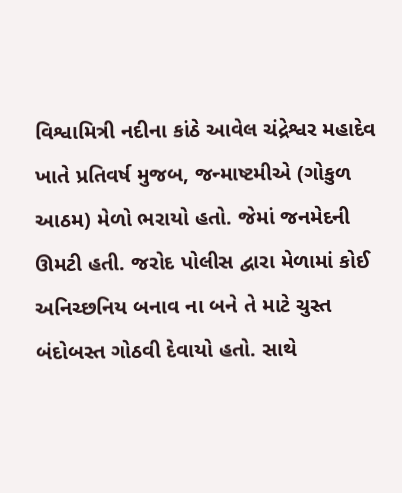વિશ્વામિત્રી નદીના કાંઠે આવેલ ચંદ્રેશ્વર મહાદેવ ખાતે પ્રતિવર્ષ મુજબ, જન્માષ્ટમીએ (ગોકુળ આઠમ) મેળો ભરાયો હતો. જેમાં જનમેદની ઊમટી હતી. જરોદ પોલીસ દ્વારા મેળામાં કોઈ અનિચ્છનિય બનાવ ના બને તે માટે ચુસ્ત બંદોબસ્ત ગોઠવી દેવાયો હતો. સાથે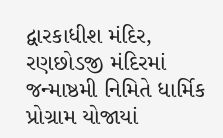દ્વારકાધીશ મંદિર, રણછોડજી મંદિરમાં જન્માષ્ઠમી નિમિતે ધાર્મિક પ્રોગ્રામ યોજાયાં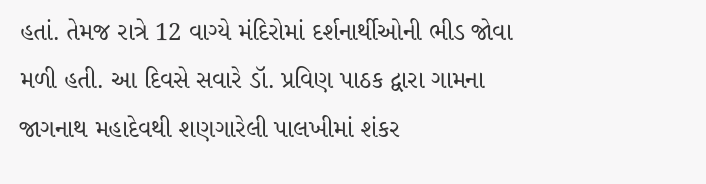હતાં. તેમજ રાત્રે 12 વાગ્યે મંદિરોમાં દર્શનાર્થીઓની ભીડ જોવા મળી હતી. આ દિવસે સવારે ડૉ. પ્રવિણ પાઠક દ્વારા ગામના જાગનાથ મહાદેવથી શણગારેલી પાલખીમાં શંકર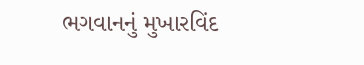ભગવાનનું મુખારવિંદ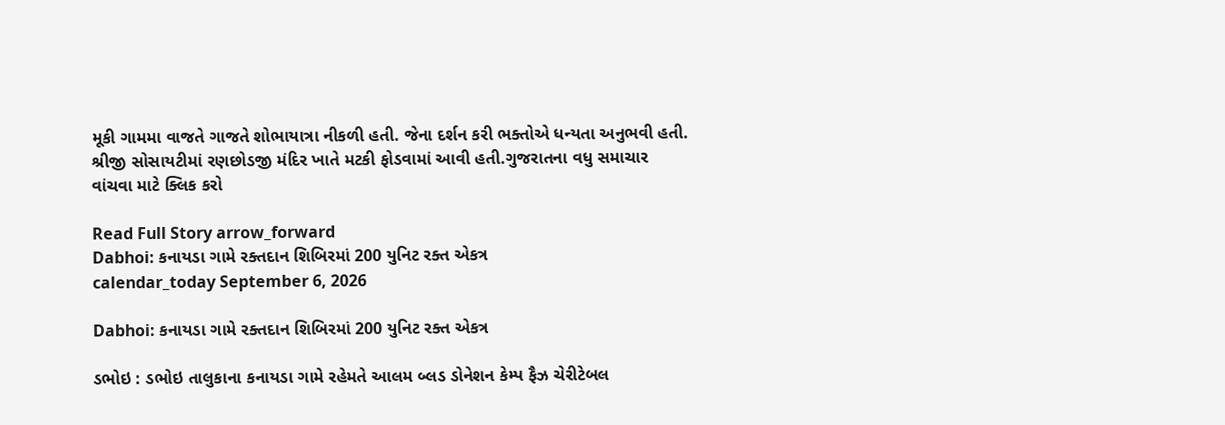મૂકી ગામમા વાજતે ગાજતે શોભાયાત્રા નીકળી હતી. જેના દર્શન કરી ભક્તોએ ધન્યતા અનુભવી હતી. શ્રીજી સોસાયટીમાં રણછોડજી મંદિર ખાતે મટકી ફોડવામાં આવી હતી.ગુજરાતના વધુ સમાચાર વાંચવા માટે ક્લિક કરો

Read Full Story arrow_forward
Dabhoi: કનાયડા ગામે રક્તદાન શિબિરમાં 200 યુનિટ રક્ત એકત્ર
calendar_today September 6, 2026

Dabhoi: કનાયડા ગામે રક્તદાન શિબિરમાં 200 યુનિટ રક્ત એકત્ર

ડભોઇ : ડભોઇ તાલુકાના કનાયડા ગામે રહેમતે આલમ બ્લડ ડોનેશન કેમ્પ ફૈઝ ચેરીટેબલ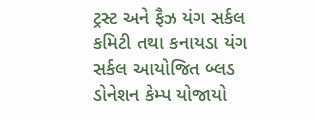ટ્રસ્ટ અને ફૈઝ યંગ સર્કલ કમિટી તથા કનાયડા યંગ સર્કલ આયોજિત બ્લડ ડોનેશન કેમ્પ યોજાયો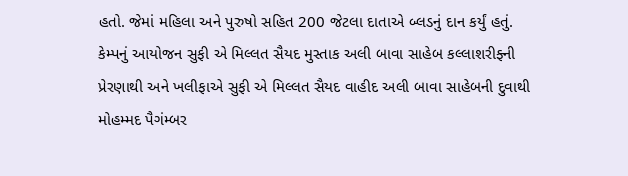હતો. જેમાં મહિલા અને પુરુષો સહિત 200 જેટલા દાતાએ બ્લડનું દાન કર્યું હતું. કેમ્પનું આયોજન સુફી એ મિલ્લત સૈયદ મુસ્તાક અલી બાવા સાહેબ કલ્લાશરીફ્ની પ્રેરણાથી અને ખલીફાએ સુફી એ મિલ્લત સૈયદ વાહીદ અલી બાવા સાહેબની દુવાથી મોહમ્મદ પૈગંમ્બર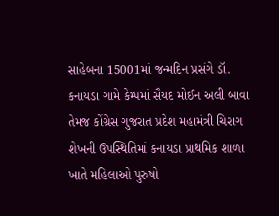સાહેબના 15001માં જન્મદિન પ્રસંગે ડૉ. કનાયડા ગામે કેમ્પમાં સૈયદ મોઈન અલી બાવા તેમજ કોંગ્રેસ ગુજરાત પ્રદેશ મહામંત્રી ચિરાગ શેખની ઉપસ્થિતિમાં કનાયડા પ્રાથમિક શાળા ખાતે મહિલાઓ પુરુષો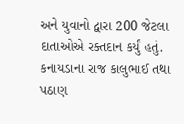અને યુવાનો દ્વારા 200 જેટલા દાતાઓએ રક્તદાન કર્યું હતું. કનાયડાના રાજ કાલુભાઈ તથા પઠાણ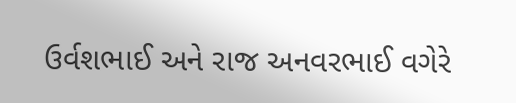ઉર્વશભાઈ અને રાજ અનવરભાઈ વગેરે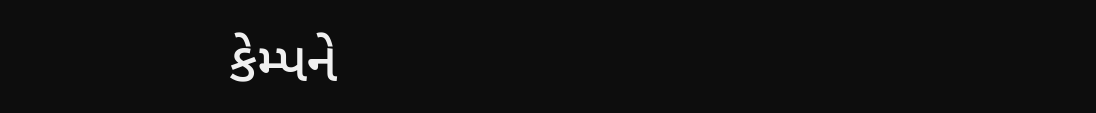કેમ્પને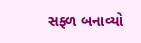સફ્ળ બનાવ્યો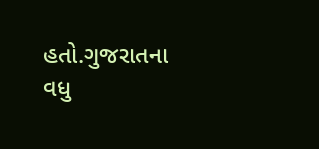હતો.ગુજરાતના વધુ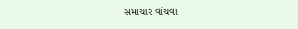સમાચાર વાંચવા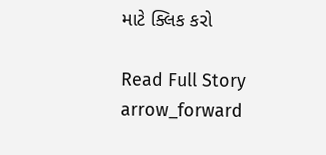માટે ક્લિક કરો

Read Full Story arrow_forward